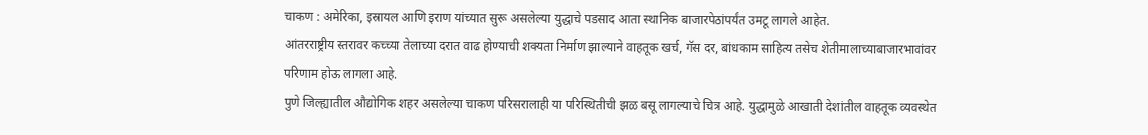चाकण : अमेरिका, इस्रायल आणि इराण यांच्यात सुरू असलेल्या युद्धाचे पडसाद आता स्थानिक बाजारपेठांपर्यंत उमटू लागले आहेत.
आंतरराष्ट्रीय स्तरावर कच्च्या तेलाच्या दरात वाढ होण्याची शक्यता निर्माण झाल्याने वाहतूक खर्च, गॅस दर, बांधकाम साहित्य तसेच शेतीमालाच्याबाजारभावांवर परिणाम होऊ लागला आहे.
पुणे जिल्ह्यातील औद्योगिक शहर असलेल्या चाकण परिसरालाही या परिस्थितीची झळ बसू लागल्याचे चित्र आहे. युद्धामुळे आखाती देशांतील वाहतूक व्यवस्थेत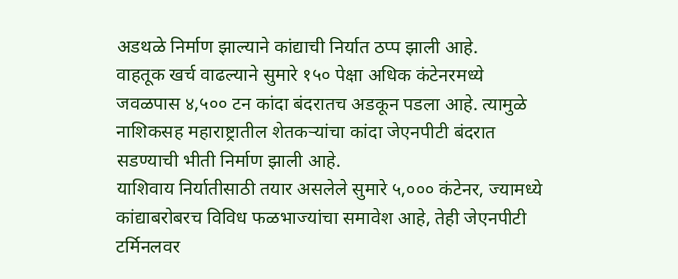अडथळे निर्माण झाल्याने कांद्याची निर्यात ठप्प झाली आहे.
वाहतूक खर्च वाढल्याने सुमारे १५० पेक्षा अधिक कंटेनरमध्ये जवळपास ४,५०० टन कांदा बंदरातच अडकून पडला आहे. त्यामुळे नाशिकसह महाराष्ट्रातील शेतकऱ्यांचा कांदा जेएनपीटी बंदरात सडण्याची भीती निर्माण झाली आहे.
याशिवाय निर्यातीसाठी तयार असलेले सुमारे ५,००० कंटेनर, ज्यामध्ये कांद्याबरोबरच विविध फळभाज्यांचा समावेश आहे, तेही जेएनपीटी टर्मिनलवर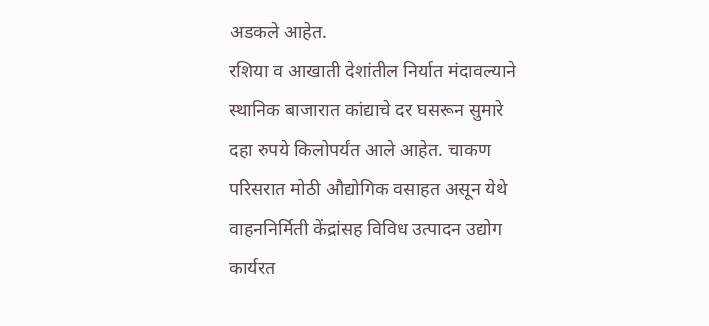अडकले आहेत.
रशिया व आखाती देशांतील निर्यात मंदावल्याने स्थानिक बाजारात कांद्याचे दर घसरून सुमारे दहा रुपये किलोपर्यंत आले आहेत. चाकण परिसरात मोठी औद्योगिक वसाहत असून येथे वाहननिर्मिती केंद्रांसह विविध उत्पादन उद्योग कार्यरत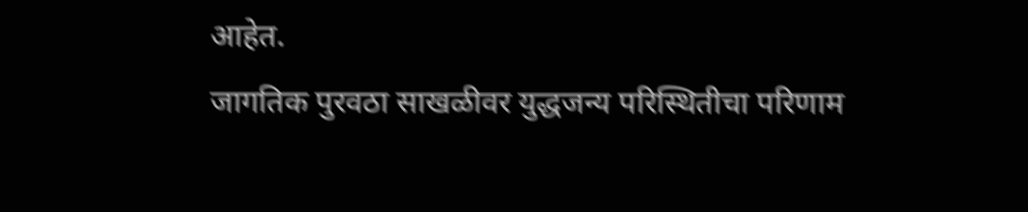आहेत.
जागतिक पुरवठा साखळीवर युद्धजन्य परिस्थितीचा परिणाम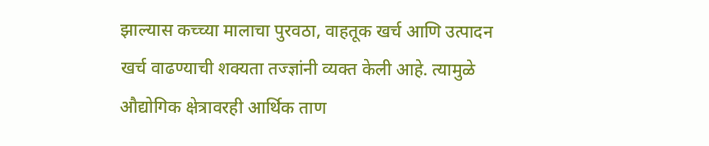झाल्यास कच्च्या मालाचा पुरवठा, वाहतूक खर्च आणि उत्पादन खर्च वाढण्याची शक्यता तज्ज्ञांनी व्यक्त केली आहे. त्यामुळे औद्योगिक क्षेत्रावरही आर्थिक ताण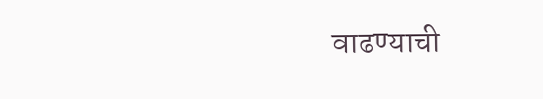वाढण्याची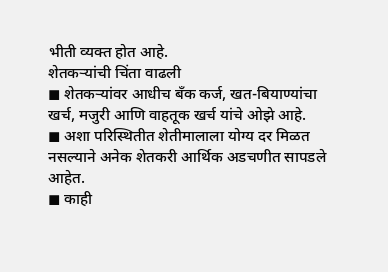भीती व्यक्त होत आहे.
शेतकऱ्यांची चिंता वाढली
◼ शेतकऱ्यांवर आधीच बँक कर्ज, खत-बियाण्यांचा खर्च, मजुरी आणि वाहतूक खर्च यांचे ओझे आहे.
◼ अशा परिस्थितीत शेतीमालाला योग्य दर मिळत नसल्याने अनेक शेतकरी आर्थिक अडचणीत सापडले आहेत.
◼ काही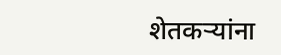शेतकऱ्यांना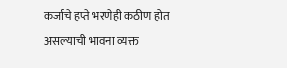कर्जाचे हप्ते भरणेही कठीण होत असल्याची भावना व्यक्त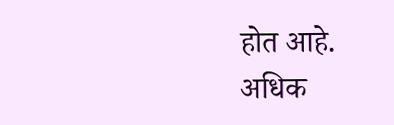होत आहे.
अधिक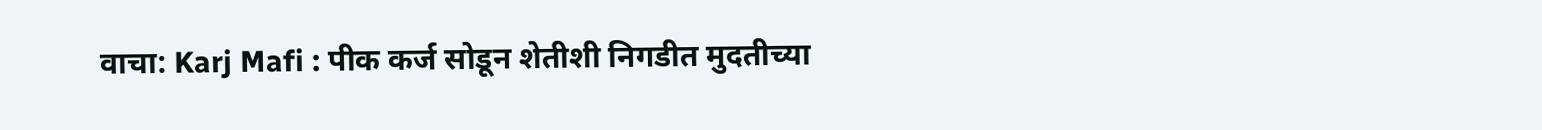वाचा: Karj Mafi : पीक कर्ज सोडून शेतीशी निगडीत मुदतीच्या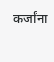कर्जांना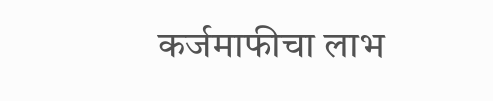कर्जमाफीचा लाभ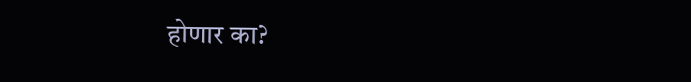होणार का?